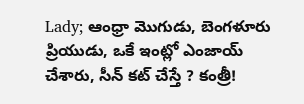Lady; ఆంధ్రా మొగుడు, బెంగళూరు ప్రియుడు, ఒకే ఇంట్లో ఎంజాయ్ చేశారు, సీన్ కట్ చేస్తే ? కంత్రీ!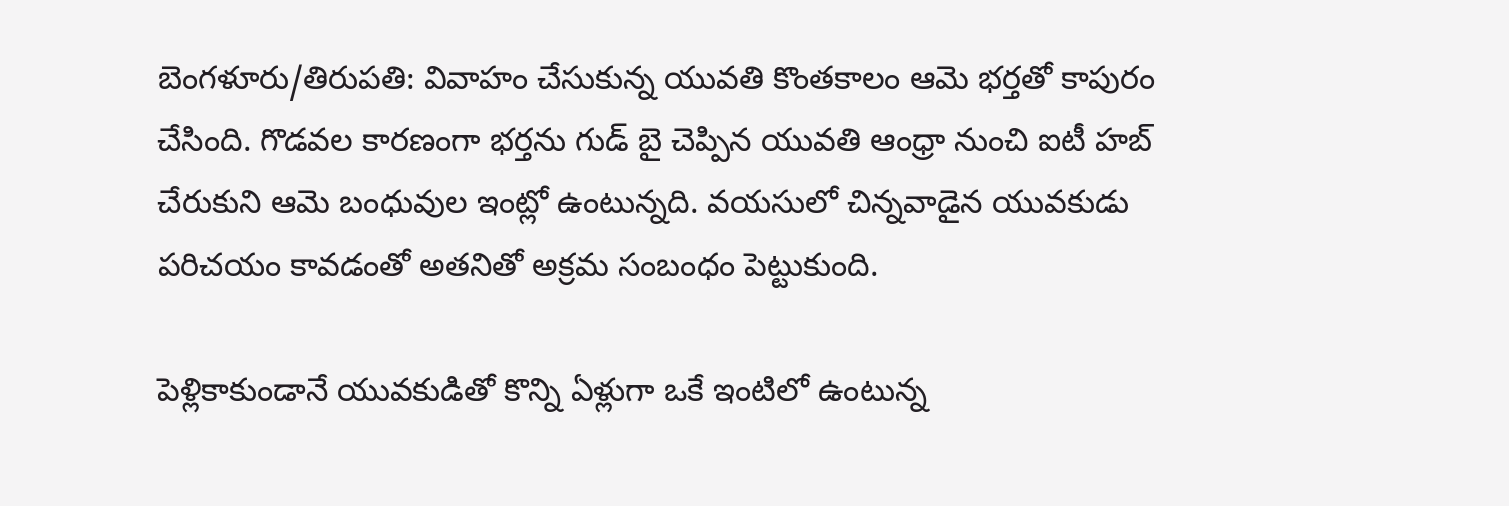బెంగళూరు/తిరుపతి: వివాహం చేసుకున్న యువతి కొంతకాలం ఆమె భర్తతో కాపురం చేసింది. గొడవల కారణంగా భర్తను గుడ్ బై చెప్పిన యువతి ఆంధ్రా నుంచి ఐటీ హబ్ చేరుకుని ఆమె బంధువుల ఇంట్లో ఉంటున్నది. వయసులో చిన్నవాడైన యువకుడు పరిచయం కావడంతో అతనితో అక్రమ సంబంధం పెట్టుకుంది.

పెళ్లికాకుండానే యువకుడితో కొన్ని ఏళ్లుగా ఒకే ఇంటిలో ఉంటున్న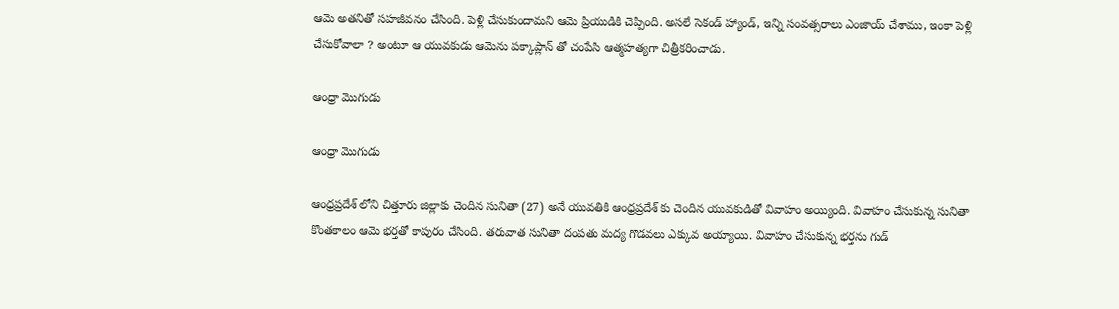ఆమె అతనితో సహజీవనం చేసింది. పెళ్లి చేసుకుందామని ఆమె ప్రియుడికి చెప్పింది. అసలే సెకండ్ హ్యాండ్, ఇన్ని సంవత్సరాలు ఎంజాయ్ చేశాము, ఇంకా పెళ్లి చేసుకోవాలా ? అంటూ ఆ యువకుడు ఆమెను పక్కాప్లాన్ తో చంపేసి ఆత్మహత్యగా చిత్రీకరించాడు.

ఆంధ్రా మొగుడు

ఆంధ్రా మొగుడు

ఆంధ్రప్రదేశ్ లోని చిత్తూరు జిల్లాకు చెందిన సునితా (27) అనే యువతికి ఆంధ్రప్రదేశ్ కు చెందిన యువకుడితో వివాహం అయ్యింది. వివాహం చేసుకున్న సునితా కొంతకాలం ఆమె భర్తతో కాపురం చేసింది. తరువాత సునితా దంపతు మద్య గొడవలు ఎక్కువ అయ్యాయి. వివాహం చేసుకున్న భర్తను గుడ్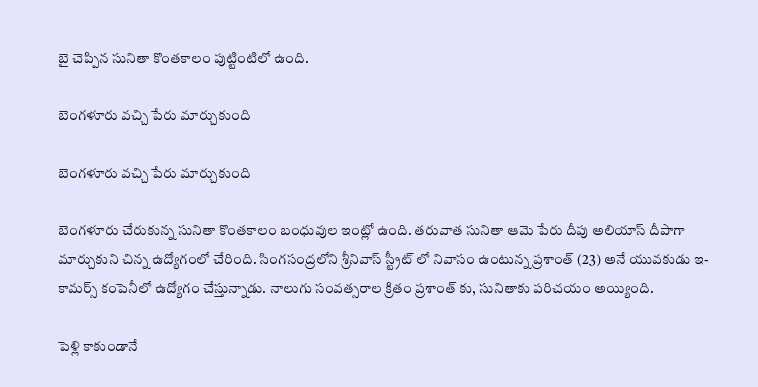బై చెప్పిన సునితా కొంతకాలం పుట్టింటిలో ఉంది.

బెంగళూరు వచ్చి పేరు మార్చుకుంది

బెంగళూరు వచ్చి పేరు మార్చుకుంది

బెంగళూరు చేరుకున్న సునితా కొంతకాలం బంధువుల ఇంట్లో ఉంది. తరువాత సునితా ఆమె పేరు దీపు అలియాస్ దీపాగా మార్చుకుని చిన్న ఉద్యోగంలో చేరింది. సింగసంద్రలోని శ్రీనివాస్ స్ట్రీట్ లో నివాసం ఉంటున్న ప్రశాంత్ (23) అనే యువకుడు ఇ-కామర్స్ కంపెనీలో ఉద్యోగం చేస్తున్నాడు. నాలుగు సంవత్సరాల క్రితం ప్రశాంత్ కు, సునితాకు పరిచయం అయ్యింది.

పెళ్లి కాకుండానే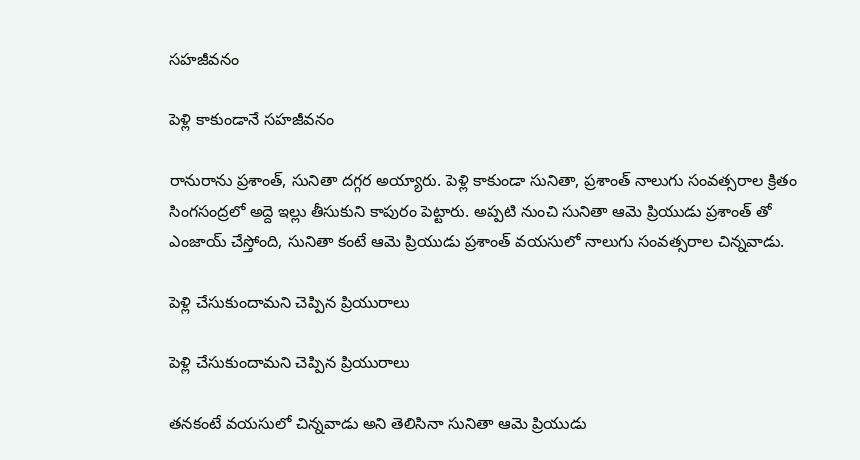సహజీవనం

పెళ్లి కాకుండానే సహజీవనం

రానురాను ప్రశాంత్, సునితా దగ్గర అయ్యారు. పెళ్లి కాకుండా సునితా, ప్రశాంత్ నాలుగు సంవత్సరాల క్రితం సింగసంద్రలో అద్దె ఇల్లు తీసుకుని కాపురం పెట్టారు. అప్పటి నుంచి సునితా ఆమె ప్రియుడు ప్రశాంత్ తో ఎంజాయ్ చేస్తోంది, సునితా కంటే ఆమె ప్రియుడు ప్రశాంత్ వయసులో నాలుగు సంవత్సరాల చిన్నవాడు.

పెళ్లి చేసుకుందామని చెప్పిన ప్రియురాలు

పెళ్లి చేసుకుందామని చెప్పిన ప్రియురాలు

తనకంటే వయసులో చిన్నవాడు అని తెలిసినా సునితా ఆమె ప్రియుడు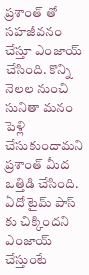ప్రశాంత్ తో సహజీవనం చేస్తూ ఎంజాయ్ చేసింది. కొన్ని నెలల నుంచి సునితా మనం పెళ్లి చేసుకుందామని ప్రశాంత్ మీద ఒత్తిడి చేసింది. ఏదో టైమ్ పాస్ కు చిక్కిందని ఎంజాయ్ చేస్తుంటే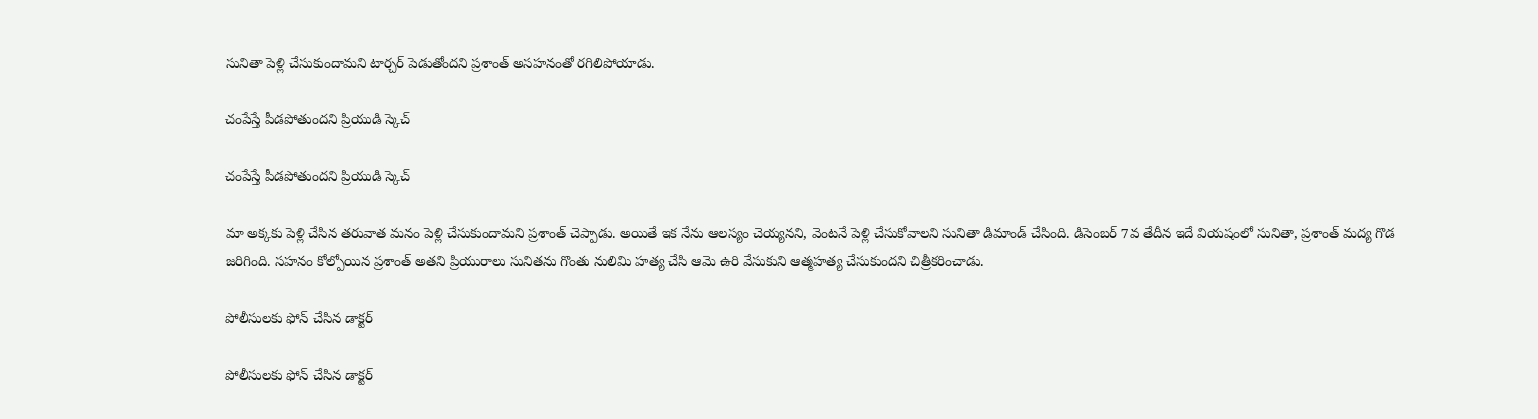సునితా పెళ్లి చేసుకుందామని టార్చర్ పెడుతోందని ప్రశాంత్ అసహనంతో రగిలిపోయాడు.

చంపేస్తే పీడపోతుందని ప్రియుడి స్కెచ్

చంపేస్తే పీడపోతుందని ప్రియుడి స్కెచ్

మా అక్కకు పెళ్లి చేసిన తరువాత మనం పెళ్లి చేసుకుందామని ప్రశాంత్ చెప్పాడు. అయితే ఇక నేను ఆలస్యం చెయ్యనని, వెంటనే పెళ్లి చేసుకోవాలని సునితా డిమాండ్ చేసింది. డిసెంబర్ 7వ తేదీన ఇదే వియషంలో సునితా, ప్రశాంత్ మద్య గొడ జరిగింది. సహనం కోల్పోయిన ప్రశాంత్ అతని ప్రియురాలు సునితను గొంతు నులిమి హత్య చేసి ఆమె ఉరి వేసుకుని ఆత్మహత్య చేసుకుందని చిత్రీకరించాడు.

పోలీసులకు ఫోన్ చేసిన డాక్టర్

పోలీసులకు ఫోన్ చేసిన డాక్టర్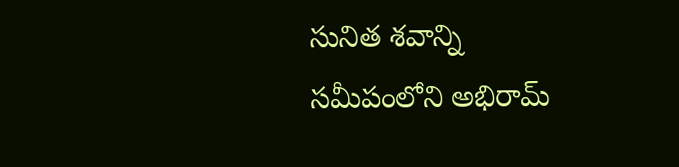సునిత శవాన్ని సమీపంలోని అభిరామ్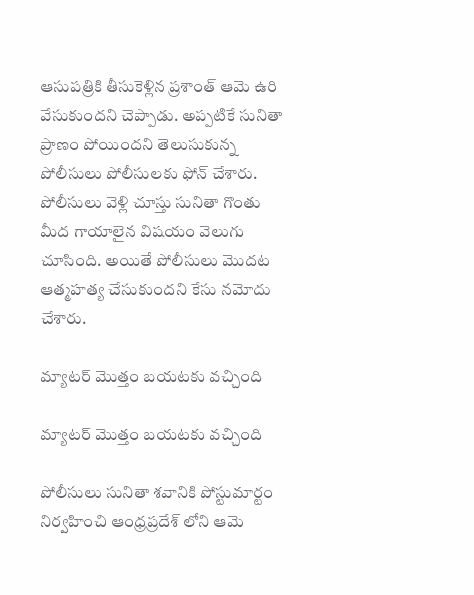ఆసుపత్రికి తీసుకెళ్లిన ప్రశాంత్ ఆమె ఉరి వేసుకుందని చెప్పాడు. అప్పటికే సునితా ప్రాణం పోయిందని తెలుసుకున్న పోలీసులు పోలీసులకు ఫోన్ చేశారు. పోలీసులు వెళ్లి చూస్తు సునితా గొంతు మీద గాయాలైన విషయం వెలుగు చూసింది. అయితే పోలీసులు మొదట ఆత్మహత్య చేసుకుందని కేసు నమోదు చేశారు.

మ్యాటర్ మొత్తం బయటకు వచ్చింది

మ్యాటర్ మొత్తం బయటకు వచ్చింది

పోలీసులు సునితా శవానికి పోస్టుమార్టం నిర్వహించి ఆంధ్రప్రదేశ్ లోని ఆమె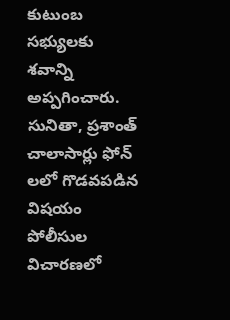కుటుంబ సభ్యులకు శవాన్ని అప్పగించారు. సునితా, ప్రశాంత్ చాలాసార్లు ఫోన్ లలో గొడవపడిన విషయం పోలీసుల విచారణలో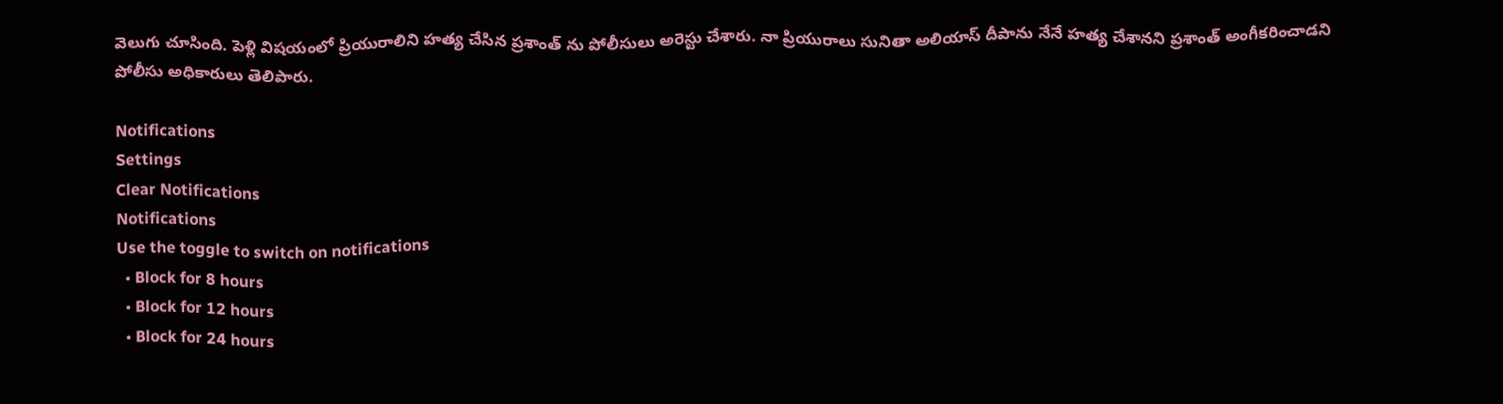వెలుగు చూసింది. పెళ్లి విషయంలో ప్రియురాలిని హత్య చేసిన ప్రశాంత్ ను పోలీసులు అరెస్టు చేశారు. నా ప్రియురాలు సునితా అలియాస్ దీపాను నేనే హత్య చేశానని ప్రశాంత్ అంగీకరించాడని పోలీసు అధికారులు తెలిపారు.

Notifications
Settings
Clear Notifications
Notifications
Use the toggle to switch on notifications
  • Block for 8 hours
  • Block for 12 hours
  • Block for 24 hours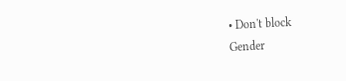• Don't block
Gender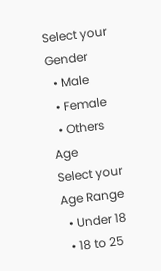Select your Gender
  • Male
  • Female
  • Others
Age
Select your Age Range
  • Under 18
  • 18 to 25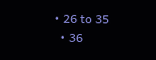• 26 to 35
  • 36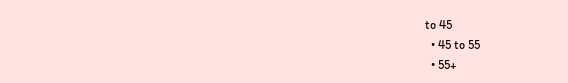to 45
  • 45 to 55
  • 55+